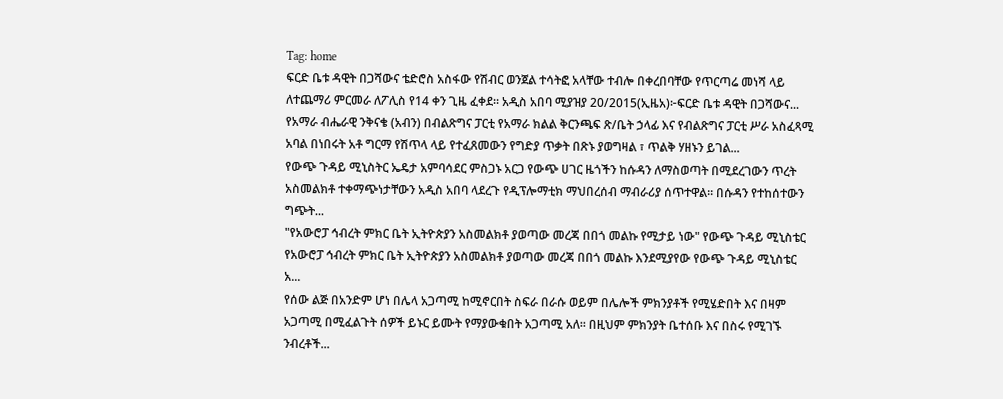Tag: home
ፍርድ ቤቱ ዳዊት በጋሻውና ቴድሮስ አስፋው የሽብር ወንጀል ተሳትፎ አላቸው ተብሎ በቀረበባቸው የጥርጣሬ መነሻ ላይ ለተጨማሪ ምርመራ ለፖሊስ የ14 ቀን ጊዜ ፈቀደ። አዲስ አበባ ሚያዝያ 20/2015(ኢዜአ)፦ፍርድ ቤቱ ዳዊት በጋሻውና...
የአማራ ብሔራዊ ንቅናቄ (አብን) በብልጽግና ፓርቲ የአማራ ክልል ቅርንጫፍ ጽ/ቤት ኃላፊ እና የብልጽግና ፓርቲ ሥራ አስፈጻሚ አባል በነበሩት አቶ ግርማ የሽጥላ ላይ የተፈጸመውን የግድያ ጥቃት በጽኑ ያወግዛል ፣ ጥልቅ ሃዘኑን ይገል...
የውጭ ጉዳይ ሚኒስትር ኤዴታ አምባሳደር ምስጋኑ አርጋ የውጭ ሀገር ዜጎችን ከሱዳን ለማስወጣት በሚደረገውን ጥረት አስመልክቶ ተቀማጭነታቸውን አዲስ አበባ ላደረጉ የዲፕሎማቲክ ማህበረሰብ ማብራሪያ ሰጥተዋል። በሱዳን የተከሰተውን ግጭት...
"የአውሮፓ ኅብረት ምክር ቤት ኢትዮጵያን አስመልክቶ ያወጣው መረጃ በበጎ መልኩ የሚታይ ነው" የውጭ ጉዳይ ሚኒስቴር የአውሮፓ ኅብረት ምክር ቤት ኢትዮጵያን አስመልክቶ ያወጣው መረጃ በበጎ መልኩ እንደሚያየው የውጭ ጉዳይ ሚኒስቴር አ...
የሰው ልጅ በአንድም ሆነ በሌላ አጋጣሚ ከሚኖርበት ስፍራ በራሱ ወይም በሌሎች ምክንያቶች የሚሄድበት እና በዛም አጋጣሚ በሚፈልጉት ሰዎች ይኑር ይሙት የማያውቁበት አጋጣሚ አለ፡፡ በዚህም ምክንያት ቤተሰቡ እና በስሩ የሚገኙ ንብረቶች...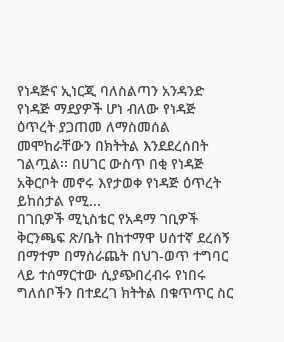የነዳጅና ኢነርጂ ባለስልጣን አንዳንድ የነዳጅ ማደያዎች ሆነ ብለው የነዳጅ ዕጥረት ያጋጠመ ለማስመሰል መሞከራቸውን በክትትል እንደደረሰበት ገልጧል፡፡ በሀገር ውስጥ በቂ የነዳጅ አቅርቦት መኖሩ እየታወቀ የነዳጅ ዕጥረት ይከሰታል የሚ...
በገቢዎች ሚኒስቴር የአዳማ ገቢዎች ቅርንጫፍ ጽ/ቤት በከተማዋ ሀሰተኛ ደረሰኝ በማተም በማሰራጨት በህገ-ወጥ ተግባር ላይ ተሰማርተው ሲያጭበረብሩ የነበሩ ግለሰቦችን በተደረገ ክትትል በቁጥጥር ስር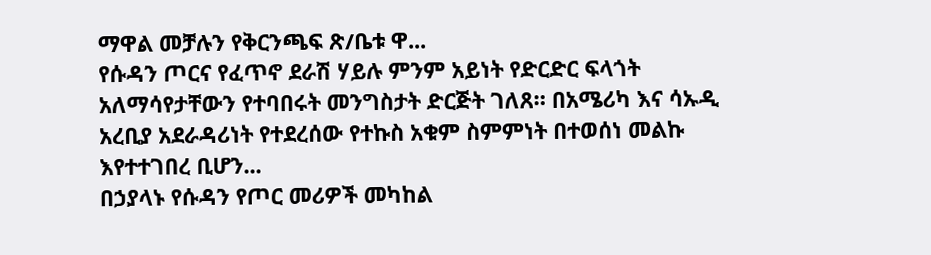ማዋል መቻሉን የቅርንጫፍ ጽ/ቤቱ ዋ...
የሱዳን ጦርና የፈጥኖ ደራሽ ሃይሉ ምንም አይነት የድርድር ፍላጎት አለማሳየታቸውን የተባበሩት መንግስታት ድርጅት ገለጸ። በአሜሪካ እና ሳኡዲ አረቢያ አደራዳሪነት የተደረሰው የተኩስ አቁም ስምምነት በተወሰነ መልኩ እየተተገበረ ቢሆን...
በኃያላኑ የሱዳን የጦር መሪዎች መካከል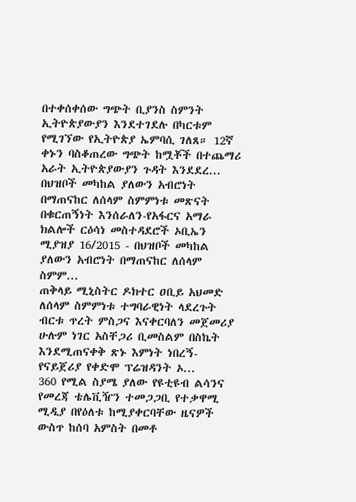በተቀሰቀሰው ግጭት ቢያንስ ስምንት ኢትዮጵያውያን እንደተገደሉ በካርቱም የሚገኘው የኢትዮጵያ ኤምባሲ ገለጸ። 12ኛ ቀኑን ባስቆጠረው ግጭት ከሟቾች በተጨማሪ አራት ኢትዮጵያውያን ጉዳት እንደደረ...
በህዝቦች መካከል ያለውን አብሮነት በማጠናከር ለሰላም ስምምነቱ መጽናት በቁርጠኝነት እንሰራለን-የአፋርና አማራ ክልሎች ርዕሳነ መስተዳደሮች ኦቢኤን ሚያዝያ 16/2015 - በህዝቦች መካከል ያለውን አብሮነት በማጠናከር ለሰላም ስምም...
ጠቅላይ ሚኒስትር ዶክተር ዐቢይ አህመድ ለሰላም ስምምነቱ ተግባራዊነት ላደረጉት ብርቱ ጥረት ምስጋና እናቀርባለን መጀመሪያ ሁሉም ነገር አስቸጋሪ ቢመስልም በስኬት እንደሚጠናቀቅ ጽኑ እምነት ነበረኝ- የናይጀሪያ የቀድሞ ፕሬዝዳንት ኦ...
360 የሚል ስያሜ ያለው የዩቲዩብ ልሳንና የመረጃ ቴሌቪዥን ተመጋጋቢ የተቃዋሚ ሚዲያ በየዕለቱ ከሚያቀርባቸው ዜናዎች ውስጥ ከሰባ አምስት በመቶ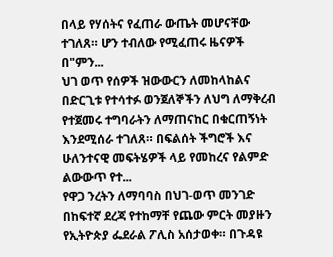በላይ የሃሰትና የፈጠራ ውጤት መሆናቸው ተገለጸ። ሆን ተብለው የሚፈጠሩ ዜናዎች በ"ምን...
ህገ ወጥ የሰዎች ዝውውርን ለመከላከልና በድርጊቱ የተሳተፉ ወንጀለኞችን ለህግ ለማቅረብ የተጀመሩ ተግባራትን ለማጠናከር በቁርጠኝነት እንደሚሰራ ተገለጸ። በፍልሰት ችግሮች እና ሁለንተናዊ መፍትሄዎች ላይ የመከረና የልምድ ልውውጥ የተ...
የዋጋ ንረትን ለማባባስ በህገ-ወጥ መንገድ በከፍተኛ ደረጃ የተከማቸ የጨው ምርት መያዙን የኢትዮጵያ ፌደራል ፖሊስ አሰታወቀ። በጉዳዩ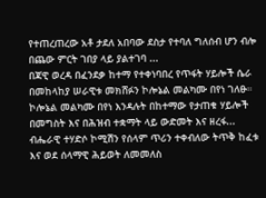የተጠረጠረው አቶ ታደለ አበባው ደስታ የተባለ ግለሰብ ሆን ብሎ በጨው ምርት ገበያ ላይ ያልተገባ ...
በጃዊ ወረዳ በፈንደቃ ከተማ የተቀነባበረ የጥፋት ሃይሎች ሴራ በመከላከያ ሠራዊቱ መክሸፉን ኮሎኔል መልካሙ በየነ ገለፁ። ኮሎኔል መልካሙ በየነ እንዳሉት በከተማው የታጠቁ ሃይሎች በመግስት እና በሕዝብ ተቋማት ላይ ውድመት እና ዘረፋ...
ብሔራዊ ተሃድሶ ኮሚሽን የሰላም ጥሪን ተቀብለው ትጥቅ ከፈቱ እና ወደ ሰላማዊ ሕይወት ለመመለስ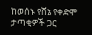ከወሰኑ የሸኔ የቀድሞ ታጣቂዎች ጋር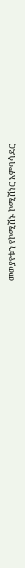መወያየቱን የኮሚሽኑ ኮሚሽነር አምባሳደር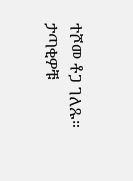ተሾመ ቶጋ ገለጹ። ታጣቂዎቹ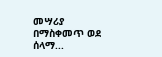መሣሪያ በማስቀመጥ ወደ ሰላማ...